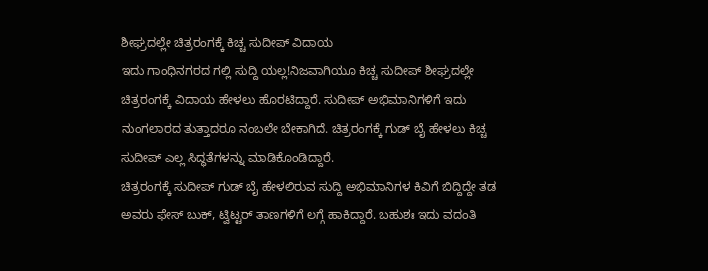ಶೀಘ್ರದಲ್ಲೇ ಚಿತ್ರರಂಗಕ್ಕೆ ಕಿಚ್ಚ ಸುದೀಪ್ ವಿದಾಯ
ಇದು ಗಾಂಧಿನಗರದ ಗಲ್ಲಿ ಸುದ್ದಿ ಯಲ್ಲ!ನಿಜವಾಗಿಯೂ ಕಿಚ್ಚ ಸುದೀಪ್ ಶೀಘ್ರದಲ್ಲೇ ಚಿತ್ರರಂಗಕ್ಕೆ ವಿದಾಯ ಹೇಳಲು ಹೊರಟಿದ್ದಾರೆ. ಸುದೀಪ್ ಅಭಿಮಾನಿಗಳಿಗೆ ಇದು ನುಂಗಲಾರದ ತುತ್ತಾದರೂ ನಂಬಲೇ ಬೇಕಾಗಿದೆ. ಚಿತ್ರರಂಗಕ್ಕೆ ಗುಡ್ ಬೈ ಹೇಳಲು ಕಿಚ್ಚ ಸುದೀಪ್ ಎಲ್ಲ ಸಿದ್ಧತೆಗಳನ್ನು ಮಾಡಿಕೊಂಡಿದ್ದಾರೆ.
ಚಿತ್ರರಂಗಕ್ಕೆ ಸುದೀಪ್ ಗುಡ್ ಬೈ ಹೇಳಲಿರುವ ಸುದ್ದಿ ಅಭಿಮಾನಿಗಳ ಕಿವಿಗೆ ಬಿದ್ದಿದ್ದೇ ತಡ ಅವರು ಫೇಸ್ ಬುಕ್, ಟ್ವಿಟ್ಟರ್ ತಾಣಗಳಿಗೆ ಲಗ್ಗೆ ಹಾಕಿದ್ದಾರೆ. ಬಹುಶಃ ಇದು ವದಂತಿ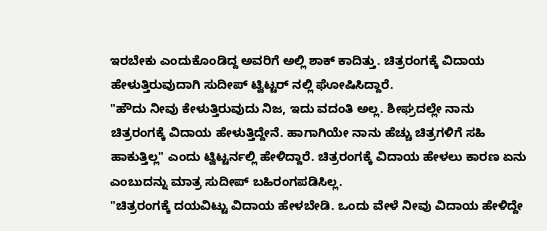ಇರಬೇಕು ಎಂದುಕೊಂಡಿದ್ದ ಅವರಿಗೆ ಅಲ್ಲಿ ಶಾಕ್ ಕಾದಿತ್ತು. ಚಿತ್ರರಂಗಕ್ಕೆ ವಿದಾಯ ಹೇಳುತ್ತಿರುವುದಾಗಿ ಸುದೀಪ್ ಟ್ವಿಟ್ಟರ್ ನಲ್ಲಿ ಘೋಷಿಸಿದ್ದಾರೆ.
"ಹೌದು ನೀವು ಕೇಳುತ್ತಿರುವುದು ನಿಜ, ಇದು ವದಂತಿ ಅಲ್ಲ. ಶೀಘ್ರದಲ್ಲೇ ನಾನು ಚಿತ್ರರಂಗಕ್ಕೆ ವಿದಾಯ ಹೇಳುತ್ತಿದ್ದೇನೆ. ಹಾಗಾಗಿಯೇ ನಾನು ಹೆಚ್ಚು ಚಿತ್ರಗಳಿಗೆ ಸಹಿ ಹಾಕುತ್ತಿಲ್ಲ" ಎಂದು ಟ್ವಿಟ್ಟರ್ನಲ್ಲಿ ಹೇಳಿದ್ದಾರೆ. ಚಿತ್ರರಂಗಕ್ಕೆ ವಿದಾಯ ಹೇಳಲು ಕಾರಣ ಏನು ಎಂಬುದನ್ನು ಮಾತ್ರ ಸುದೀಪ್ ಬಹಿರಂಗಪಡಿಸಿಲ್ಲ.
"ಚಿತ್ರರಂಗಕ್ಕೆ ದಯವಿಟ್ಟು ವಿದಾಯ ಹೇಳಬೇಡಿ. ಒಂದು ವೇಳೆ ನೀವು ವಿದಾಯ ಹೇಳಿದ್ದೇ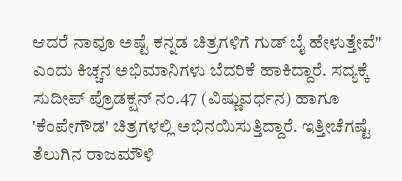ಆದರೆ ನಾವೂ ಅಷ್ಟೆ ಕನ್ನಡ ಚಿತ್ರಗಳಿಗೆ ಗುಡ್ ಬೈ ಹೇಳುತ್ತೇವೆ" ಎಂದು ಕಿಚ್ಚನ ಅಭಿಮಾನಿಗಳು ಬೆದರಿಕೆ ಹಾಕಿದ್ದಾರೆ. ಸದ್ಯಕ್ಕೆ ಸುದೀಪ್ ಪ್ರೊಡಕ್ಷನ್ ನಂ.47 (ವಿಷ್ಣುವರ್ಧನ) ಹಾಗೂ 'ಕೆಂಪೇಗೌಡ' ಚಿತ್ರಗಳಲ್ಲಿ ಅಭಿನಯಿಸುತ್ತಿದ್ದಾರೆ. ಇತ್ತೀಚೆಗಷ್ಟೆ ತೆಲುಗಿನ ರಾಜಮೌಳಿ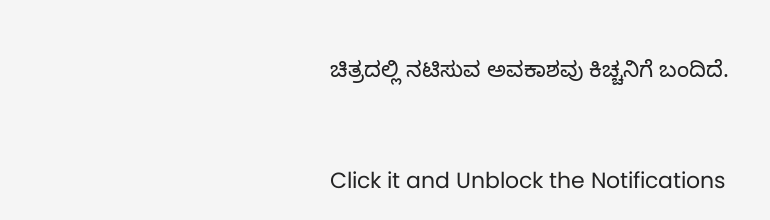ಚಿತ್ರದಲ್ಲಿ ನಟಿಸುವ ಅವಕಾಶವು ಕಿಚ್ಚನಿಗೆ ಬಂದಿದೆ.


Click it and Unblock the Notifications